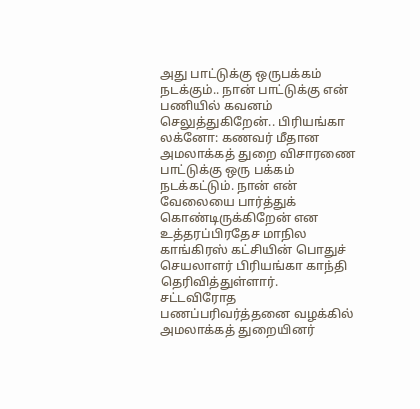அது பாட்டுக்கு ஒருபக்கம் நடக்கும்.. நான் பாட்டுக்கு என் பணியில் கவனம் செலுத்துகிறேன்.. பிரியங்கா
லக்னோ: கணவர் மீதான அமலாக்கத் துறை விசாரணை பாட்டுக்கு ஒரு பக்கம் நடக்கட்டும். நான் என் வேலையை பார்த்துக் கொண்டிருக்கிறேன் என உத்தரப்பிரதேச மாநில காங்கிரஸ் கட்சியின் பொதுச் செயலாளர் பிரியங்கா காந்தி தெரிவித்துள்ளார்.
சட்டவிரோத பணப்பரிவர்த்தனை வழக்கில் அமலாக்கத் துறையினர்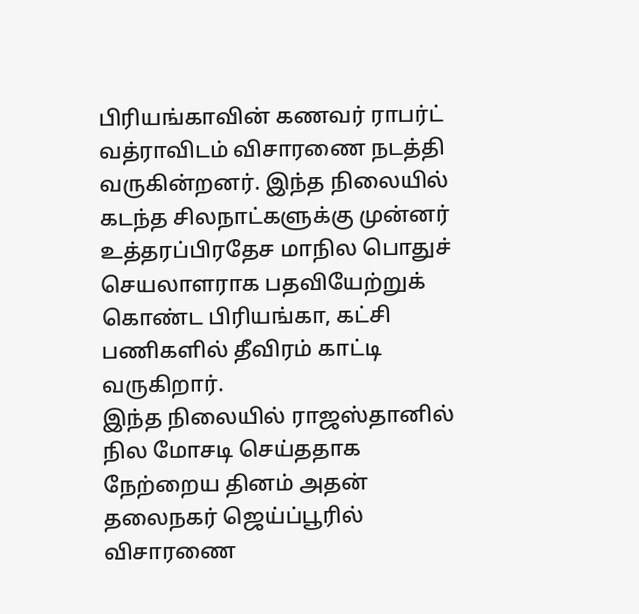பிரியங்காவின் கணவர் ராபர்ட் வத்ராவிடம் விசாரணை நடத்தி வருகின்றனர். இந்த நிலையில் கடந்த சிலநாட்களுக்கு முன்னர் உத்தரப்பிரதேச மாநில பொதுச் செயலாளராக பதவியேற்றுக் கொண்ட பிரியங்கா, கட்சி பணிகளில் தீவிரம் காட்டி வருகிறார்.
இந்த நிலையில் ராஜஸ்தானில் நில மோசடி செய்ததாக நேற்றைய தினம் அதன் தலைநகர் ஜெய்ப்பூரில் விசாரணை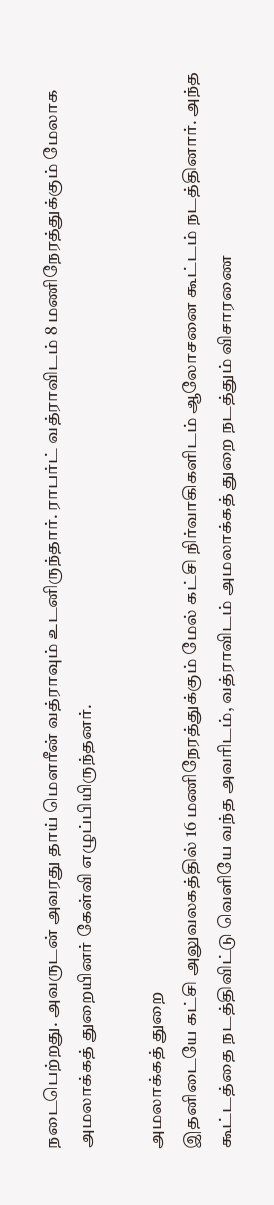நடைபெற்றது. அவருடன் அவரது தாய் மௌரீன் வத்ராவும் உடனிருந்தார். ராபர்ட் வத்ராவிடம் 8 மணிநேரத்துக்கும் மேலாக அமலாக்கத் துறையினர் கேள்வி எழுப்பியிருந்தனர்.

அமலாக்கத் துறை
இதனிடையே கட்சி அலுவலகத்தில் 16 மணிநேரத்துக்கும் மேல் கட்சி நிர்வாகிகளிடம் ஆலோசனை கூட்டம் நடத்தினார். அந்த கூட்டத்தை நடத்திவிட்டு வெளியே வந்த அவரிடம், வத்ராவிடம் அமலாக்கத் துறை நடத்தும் விசாரணை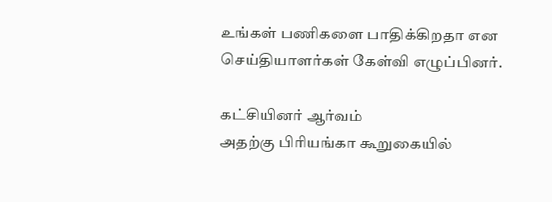உங்கள் பணிகளை பாதிக்கிறதா என செய்தியாளர்கள் கேள்வி எழுப்பினர்.

கட்சியினர் ஆர்வம்
அதற்கு பிரியங்கா கூறுகையில்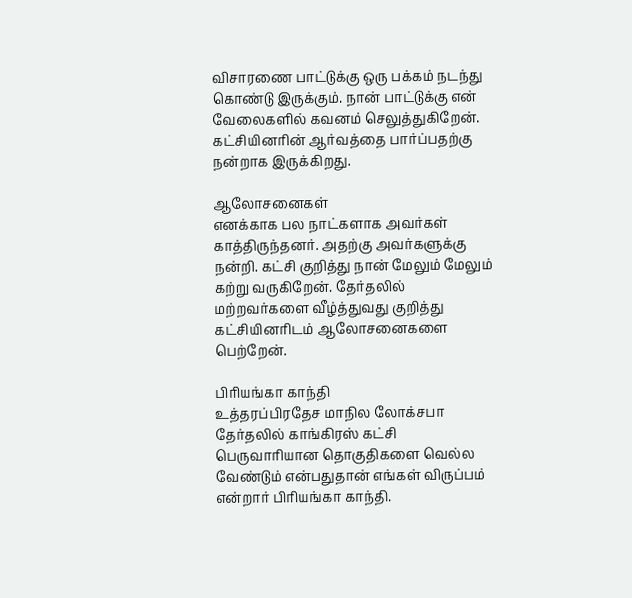விசாரணை பாட்டுக்கு ஒரு பக்கம் நடந்து கொண்டு இருக்கும். நான் பாட்டுக்கு என் வேலைகளில் கவனம் செலுத்துகிறேன். கட்சியினரின் ஆர்வத்தை பார்ப்பதற்கு நன்றாக இருக்கிறது.

ஆலோசனைகள்
எனக்காக பல நாட்களாக அவர்கள் காத்திருந்தனர். அதற்கு அவர்களுக்கு நன்றி. கட்சி குறித்து நான் மேலும் மேலும் கற்று வருகிறேன். தேர்தலில் மற்றவர்களை வீழ்த்துவது குறித்து கட்சியினரிடம் ஆலோசனைகளை பெற்றேன்.

பிரியங்கா காந்தி
உத்தரப்பிரதேச மாநில லோக்சபா தேர்தலில் காங்கிரஸ் கட்சி பெருவாரியான தொகுதிகளை வெல்ல வேண்டும் என்பதுதான் எங்கள் விருப்பம் என்றார் பிரியங்கா காந்தி.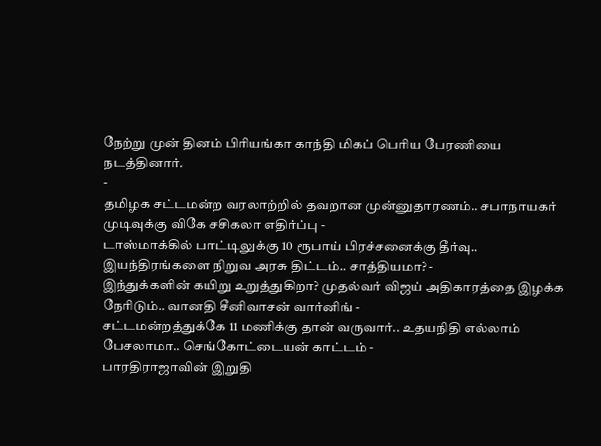நேற்று முன் தினம் பிரியங்கா காந்தி மிகப் பெரிய பேரணியை நடத்தினார்.
-
தமிழக சட்டமன்ற வரலாற்றில் தவறான முன்னுதாரணம்.. சபாநாயகர் முடிவுக்கு விகே சசிகலா எதிர்ப்பு -
டாஸ்மாக்கில் பாட்டிலுக்கு 10 ரூபாய் பிரச்சனைக்கு தீர்வு.. இயந்திரங்களை நிறுவ அரசு திட்டம்.. சாத்தியமா? -
இந்துக்களின் கயிறு உறுத்துகிறா? முதல்வர் விஜய் அதிகாரத்தை இழக்க நேரிடும்.. வானதி சீனிவாசன் வார்னிங் -
சட்டமன்றத்துக்கே 11 மணிக்கு தான் வருவார்.. உதயநிதி எல்லாம் பேசலாமா.. செங்கோட்டையன் காட்டம் -
பாரதிராஜாவின் இறுதி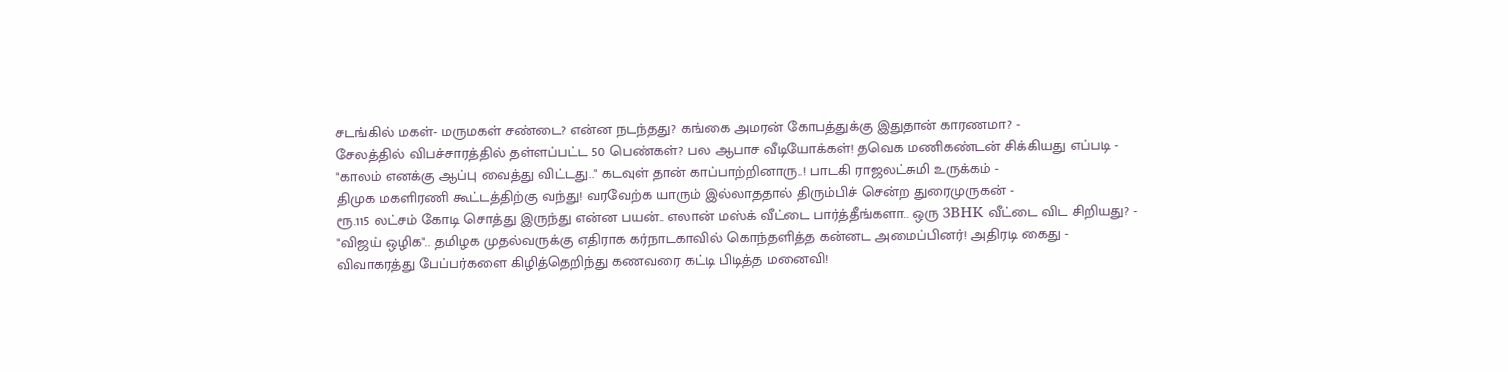சடங்கில் மகள்- மருமகள் சண்டை? என்ன நடந்தது? கங்கை அமரன் கோபத்துக்கு இதுதான் காரணமா? -
சேலத்தில் விபச்சாரத்தில் தள்ளப்பட்ட 50 பெண்கள்? பல ஆபாச வீடியோக்கள்! தவெக மணிகண்டன் சிக்கியது எப்படி -
"காலம் எனக்கு ஆப்பு வைத்து விட்டது.." கடவுள் தான் காப்பாற்றினாரு..! பாடகி ராஜலட்சுமி உருக்கம் -
திமுக மகளிரணி கூட்டத்திற்கு வந்து! வரவேற்க யாரும் இல்லாததால் திரும்பிச் சென்ற துரைமுருகன் -
ரூ.115 லட்சம் கோடி சொத்து இருந்து என்ன பயன்.. எலான் மஸ்க் வீட்டை பார்த்தீங்களா.. ஒரு 3BHK வீட்டை விட சிறியது? -
"விஜய் ஒழிக".. தமிழக முதல்வருக்கு எதிராக கர்நாடகாவில் கொந்தளித்த கன்னட அமைப்பினர்! அதிரடி கைது -
விவாகரத்து பேப்பர்களை கிழித்தெறிந்து கணவரை கட்டி பிடித்த மனைவி!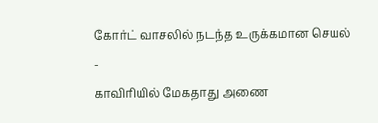கோர்ட் வாசலில் நடந்த உருக்கமான செயல் -
காவிரியில் மேகதாது அணை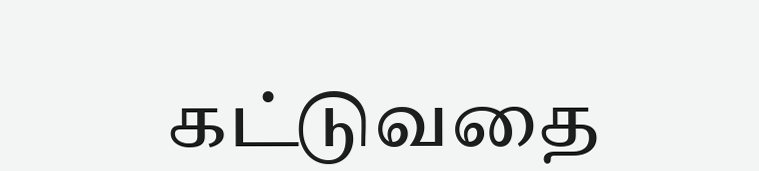கட்டுவதை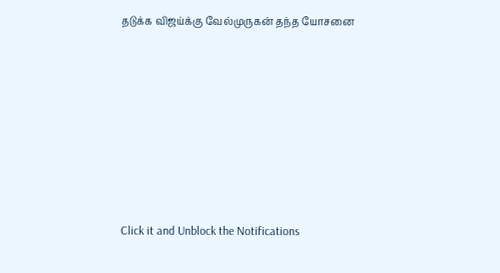தடுக்க விஜய்க்கு வேல்முருகன் தந்த யோசனை












Click it and Unblock the Notifications